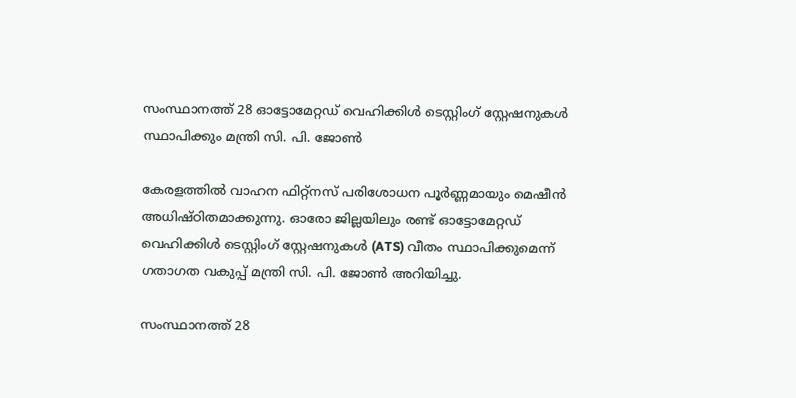സംസ്ഥാനത്ത് 28 ഓട്ടോമേറ്റഡ് വെഹിക്കിൾ ടെസ്റ്റിംഗ് സ്റ്റേഷനുകൾ സ്ഥാപിക്കും മന്ത്രി സി. പി. ജോൺ

കേരളത്തിൽ വാഹന ഫിറ്റ്‌നസ് പരിശോധന പൂർണ്ണമായും മെഷീൻ അധിഷ്ഠിതമാക്കുന്നു. ഓരോ ജില്ലയിലും രണ്ട് ഓട്ടോമേറ്റഡ് വെഹിക്കിൾ ടെസ്റ്റിംഗ് സ്റ്റേഷനുകൾ (ATS) വീതം സ്ഥാപിക്കുമെന്ന് ഗതാഗത വകുപ്പ് മന്ത്രി സി. പി. ജോൺ അറിയിച്ചു.

സംസ്ഥാനത്ത് 28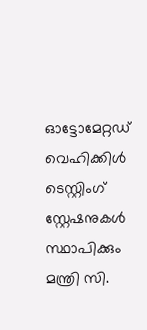ഓട്ടോമേറ്റഡ് വെഹിക്കിൾ ടെസ്റ്റിംഗ് സ്റ്റേഷനുകൾ സ്ഥാപിക്കും മന്ത്രി സി.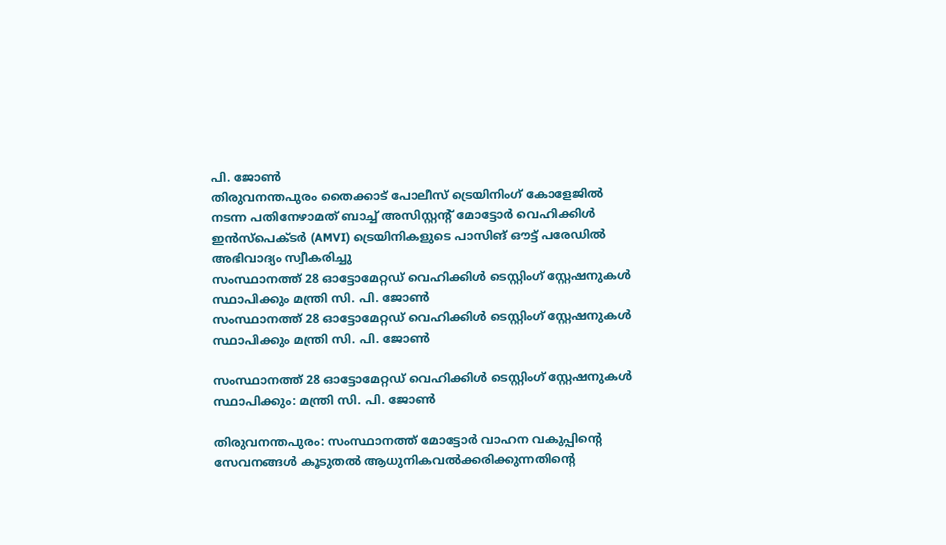പി. ജോൺ
തിരുവനന്തപുരം തൈക്കാട് പോലീസ് ട്രെയിനിംഗ് കോളേജിൽ നടന്ന പതിനേഴാമത് ബാച്ച് അസിസ്റ്റന്റ് മോട്ടോർ വെഹിക്കിൾ ഇൻസ്‌പെക്ടർ (AMVI) ട്രെയിനികളുടെ പാസിങ് ഔട്ട് പരേഡിൽ അഭിവാദ്യം സ്വീകരിച്ചു
സംസ്ഥാനത്ത് 28 ഓട്ടോമേറ്റഡ് വെഹിക്കിൾ ടെസ്റ്റിംഗ് സ്റ്റേഷനുകൾ സ്ഥാപിക്കും മന്ത്രി സി. പി. ജോൺ
സംസ്ഥാനത്ത് 28 ഓട്ടോമേറ്റഡ് വെഹിക്കിൾ ടെസ്റ്റിംഗ് സ്റ്റേഷനുകൾ സ്ഥാപിക്കും മന്ത്രി സി. പി. ജോൺ

സംസ്ഥാനത്ത് 28 ഓട്ടോമേറ്റഡ് വെഹിക്കിൾ ടെസ്റ്റിംഗ് സ്റ്റേഷനുകൾ സ്ഥാപിക്കും: മന്ത്രി സി. പി. ജോൺ

തിരുവനന്തപുരം: സംസ്ഥാനത്ത് മോട്ടോർ വാഹന വകുപ്പിന്റെ സേവനങ്ങൾ കൂടുതൽ ആധുനികവൽക്കരിക്കുന്നതിന്റെ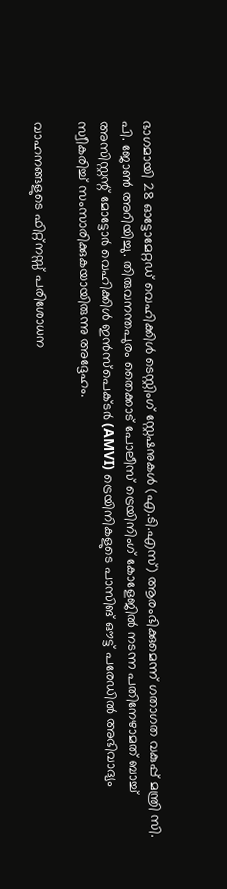ഭാഗമായി 28 ഓട്ടോമേറ്റഡ് വെഹിക്കിൾ ടെസ്റ്റിംഗ് സ്റ്റേഷനുകൾ (എ.ടി.എസ്) ആരംഭിക്കുമെന്ന് ഗതാഗത വകുപ്പ് മന്ത്രി സി. പി. ജോൺ അറിയിച്ചു. തിരുവനന്തപുരം തൈക്കാട് പോലീസ് ട്രെയിനിംഗ് കോളേജിൽ നടന്ന പതിനേഴാമത് ബാച്ച് അസിസ്റ്റന്റ് മോട്ടോർ വെഹിക്കിൾ ഇൻസ്‌പെക്ടർ (AMVI) ട്രെയിനികളുടെ പാസിങ് ഔട്ട് പരേഡിൽ അഭിവാദ്യം സ്വീകരിച്ച് സംസാരിക്കുകയായിരുന്നു അദ്ദേഹം.

വാഹനങ്ങളുടെ ഫിറ്റ്‌നസ്സ് പരിശോധന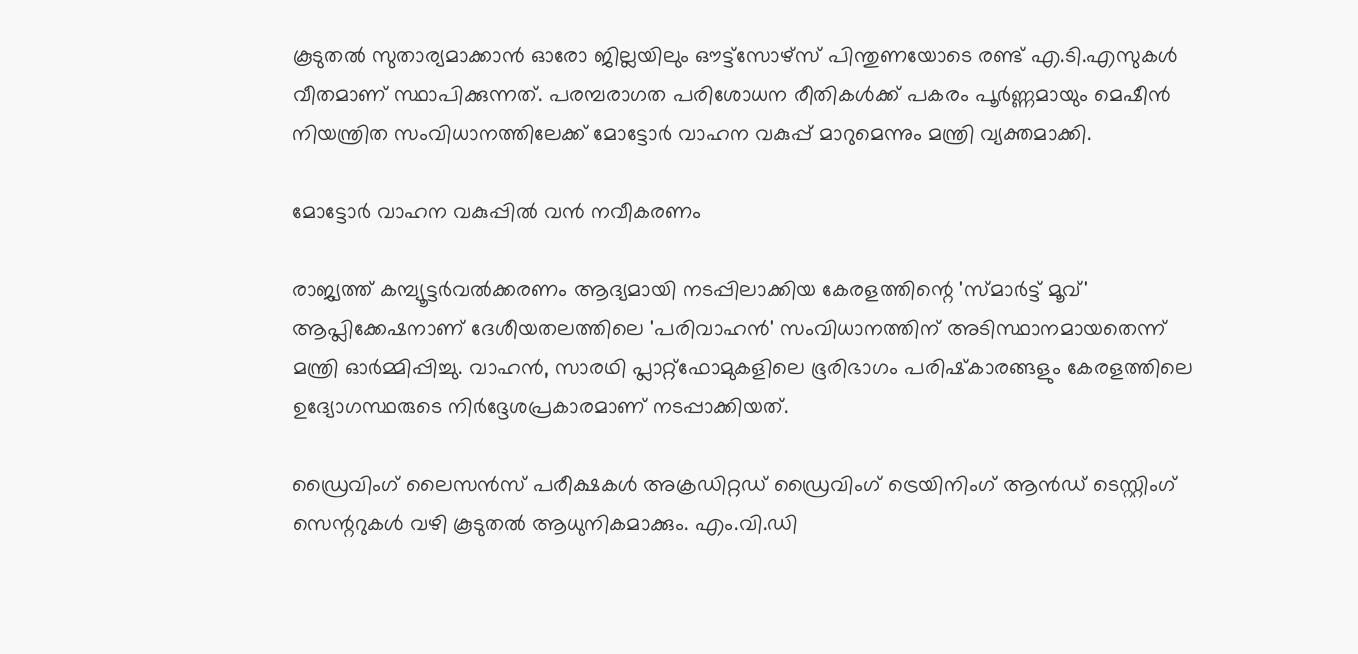കൂടുതൽ സുതാര്യമാക്കാൻ ഓരോ ജില്ലയിലും ഔട്ട്‌സോഴ്‌സ് പിന്തുണയോടെ രണ്ട് എ.ടി.എസുകൾ വീതമാണ് സ്ഥാപിക്കുന്നത്. പരമ്പരാഗത പരിശോധന രീതികൾക്ക് പകരം പൂർണ്ണമായും മെഷീൻ നിയന്ത്രിത സംവിധാനത്തിലേക്ക് മോട്ടോർ വാഹന വകുപ്പ് മാറുമെന്നും മന്ത്രി വ്യക്തമാക്കി.

മോട്ടോർ വാഹന വകുപ്പിൽ വൻ നവീകരണം

രാജ്യത്ത് കമ്പ്യൂട്ടർവൽക്കരണം ആദ്യമായി നടപ്പിലാക്കിയ കേരളത്തിന്റെ 'സ്മാർട്ട് മൂവ്' ആപ്ലിക്കേഷനാണ് ദേശീയതലത്തിലെ 'പരിവാഹൻ' സംവിധാനത്തിന് അടിസ്ഥാനമായതെന്ന് മന്ത്രി ഓർമ്മിപ്പിച്ചു. വാഹൻ, സാരഥി പ്ലാറ്റ്‌ഫോമുകളിലെ ഭൂരിഭാഗം പരിഷ്‌കാരങ്ങളും കേരളത്തിലെ ഉദ്യോഗസ്ഥരുടെ നിർദ്ദേശപ്രകാരമാണ് നടപ്പാക്കിയത്.

ഡ്രൈവിംഗ് ലൈസൻസ് പരീക്ഷകൾ അക്രഡിറ്റഡ് ഡ്രൈവിംഗ് ട്രെയിനിംഗ് ആൻഡ് ടെസ്റ്റിംഗ് സെന്ററുകൾ വഴി കൂടുതൽ ആധുനികമാക്കും. എം.വി.ഡി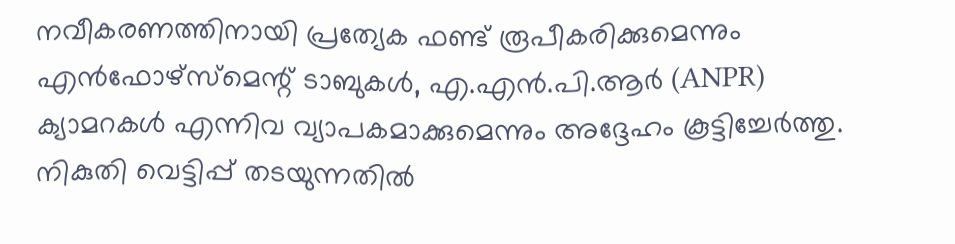നവീകരണത്തിനായി പ്രത്യേക ഫണ്ട് രൂപീകരിക്കുമെന്നും എൻഫോഴ്‌സ്‌മെന്റ് ടാബുകൾ, എ.എൻ.പി.ആർ (ANPR) ക്യാമറകൾ എന്നിവ വ്യാപകമാക്കുമെന്നും അദ്ദേഹം കൂട്ടിച്ചേർത്തു. നികുതി വെട്ടിപ്പ് തടയുന്നതിൽ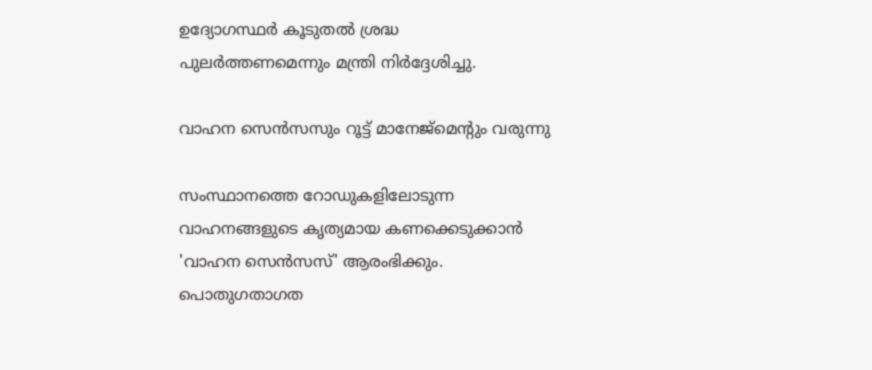ഉദ്യോഗസ്ഥർ കൂടുതൽ ശ്രദ്ധ പുലർത്തണമെന്നും മന്ത്രി നിർദ്ദേശിച്ചു.

വാഹന സെൻസസും റൂട്ട് മാനേജ്‌മെന്റും വരുന്നു

സംസ്ഥാനത്തെ റോഡുകളിലോടുന്ന വാഹനങ്ങളുടെ കൃത്യമായ കണക്കെടുക്കാൻ 'വാഹന സെൻസസ്' ആരംഭിക്കും. പൊതുഗതാഗത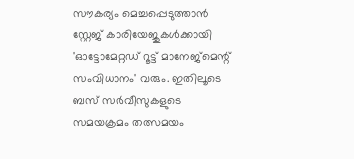സൗകര്യം മെച്ചപ്പെടുത്താൻ സ്റ്റേജ് കാരിയേജുകൾക്കായി 'ഓട്ടോമേറ്റഡ് റൂട്ട് മാനേജ്‌മെന്റ് സംവിധാനം' വരും. ഇതിലൂടെ ബസ് സർവീസുകളുടെ സമയക്രമം തത്സമയം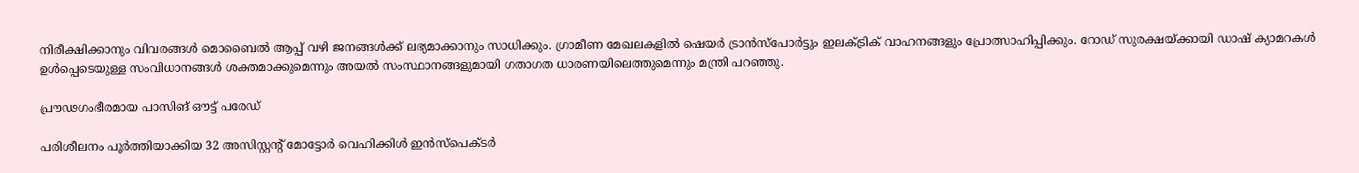നിരീക്ഷിക്കാനും വിവരങ്ങൾ മൊബൈൽ ആപ്പ് വഴി ജനങ്ങൾക്ക് ലഭ്യമാക്കാനും സാധിക്കും. ഗ്രാമീണ മേഖലകളിൽ ഷെയർ ട്രാൻസ്‌പോർട്ടും ഇലക്ട്രിക് വാഹനങ്ങളും പ്രോത്സാഹിപ്പിക്കും. റോഡ് സുരക്ഷയ്ക്കായി ഡാഷ് ക്യാമറകൾ ഉൾപ്പെടെയുള്ള സംവിധാനങ്ങൾ ശക്തമാക്കുമെന്നും അയൽ സംസ്ഥാനങ്ങളുമായി ഗതാഗത ധാരണയിലെത്തുമെന്നും മന്ത്രി പറഞ്ഞു.

പ്രൗഢഗംഭീരമായ പാസിങ് ഔട്ട് പരേഡ്

പരിശീലനം പൂർത്തിയാക്കിയ 32 അസിസ്റ്റന്റ് മോട്ടോർ വെഹിക്കിൾ ഇൻസ്‌പെക്ടർ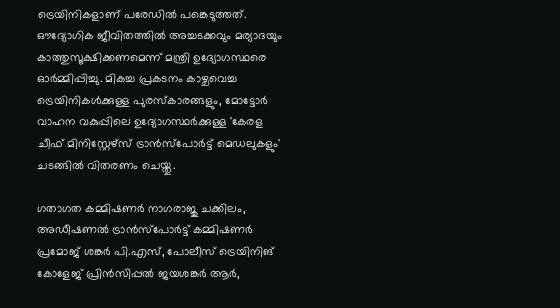ട്രെയിനികളാണ് പരേഡിൽ പങ്കെടുത്തത്. ഔദ്യോഗിക ജീവിതത്തിൽ അച്ചടക്കവും മര്യാദയും കാത്തുസൂക്ഷിക്കണമെന്ന് മന്ത്രി ഉദ്യോഗസ്ഥരെ ഓർമ്മിപ്പിച്ചു. മികച്ച പ്രകടനം കാഴ്ചവെച്ച ട്രെയിനികൾക്കുള്ള പുരസ്കാരങ്ങളും, മോട്ടോർ വാഹന വകുപ്പിലെ ഉദ്യോഗസ്ഥർക്കുള്ള 'കേരള ചീഫ് മിനിസ്റ്റേഴ്‌സ് ട്രാൻസ്‌പോർട്ട് മെഡലുകളും' ചടങ്ങിൽ വിതരണം ചെയ്തു.

ഗതാഗത കമ്മിഷണർ നാഗരാജു ചക്കിലം, അഡീഷണൽ ട്രാൻസ്‌പോർട്ട് കമ്മിഷണർ പ്രമോജ് ശങ്കർ പി.എസ്, പോലീസ് ട്രെയിനിങ് കോളേജ് പ്രിൻസിപ്പൽ ജയശങ്കർ ആർ,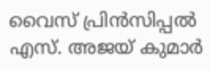വൈസ് പ്രിൻസിപ്പൽ എസ്. അജയ് കുമാർ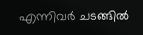എന്നിവർ ചടങ്ങിൽ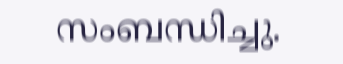സംബന്ധിച്ചു.